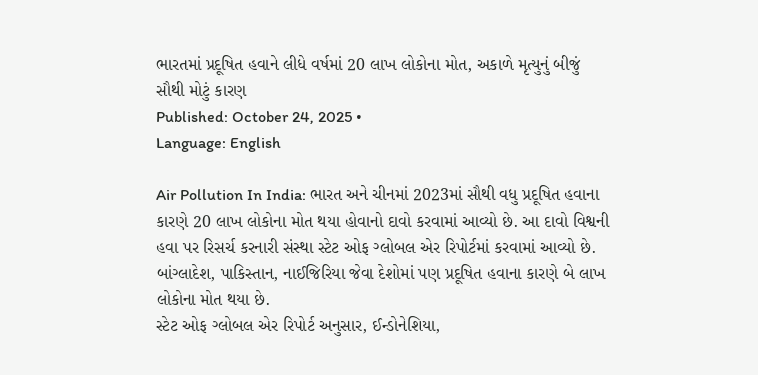ભારતમાં પ્રદૂષિત હવાને લીધે વર્ષમાં 20 લાખ લોકોના મોત, અકાળે મૃત્યુનું બીજું સૌથી મોટું કારણ
Published: October 24, 2025 •
Language: English

Air Pollution In India: ભારત અને ચીનમાં 2023માં સૌથી વધુ પ્રદૂષિત હવાના કારણે 20 લાખ લોકોના મોત થયા હોવાનો દાવો કરવામાં આવ્યો છે. આ દાવો વિશ્વની હવા પર રિસર્ચ કરનારી સંસ્થા સ્ટેટ ઓફ ગ્લોબલ એર રિપોર્ટમાં કરવામાં આવ્યો છે. બાંગ્લાદેશ, પાકિસ્તાન, નાઈજિરિયા જેવા દેશોમાં પણ પ્રદૂષિત હવાના કારણે બે લાખ લોકોના મોત થયા છે.
સ્ટેટ ઓફ ગ્લોબલ એર રિપોર્ટ અનુસાર, ઈન્ડોનેશિયા,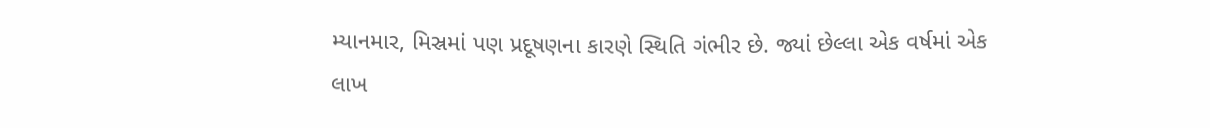મ્યાનમાર, મિસ્રમાં પણ પ્રદૂષણના કારણે સ્થિતિ ગંભીર છે. જ્યાં છેલ્લા એક વર્ષમાં એક લાખ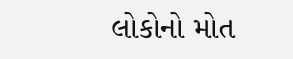લોકોનો મોત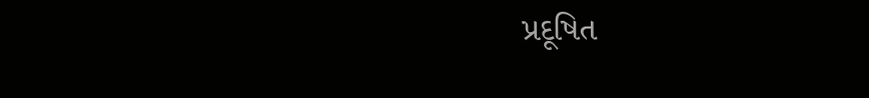પ્રદૂષિત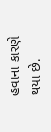હવાના કારણે થયા છે.